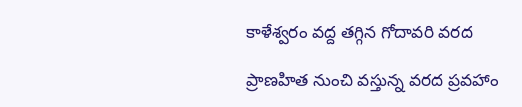కాళేశ్వరం వద్ద తగ్గిన గోదావరి వరద

ప్రాణహిత నుంచి వస్తున్న వరద ప్రవహాం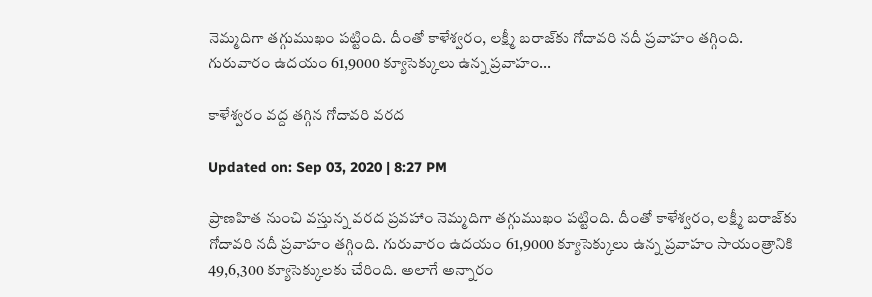నెమ్మదిగా తగ్గుముఖం పట్టింది. దీంతో కాళేశ్వరం, లక్ష్మీ బరాజ్‌కు గోదావరి నదీ ప్రవాహం తగ్గింది. గురువారం ఉదయం 61,9000 క్యూసెక్కులు ఉన్న ప్రవాహం...

కాళేశ్వరం వద్ద తగ్గిన గోదావరి వరద

Updated on: Sep 03, 2020 | 8:27 PM

ప్రాణహిత నుంచి వస్తున్న వరద ప్రవహాం నెమ్మదిగా తగ్గుముఖం పట్టింది. దీంతో కాళేశ్వరం, లక్ష్మీ బరాజ్‌కు గోదావరి నదీ ప్రవాహం తగ్గింది. గురువారం ఉదయం 61,9000 క్యూసెక్కులు ఉన్న ప్రవాహం సాయంత్రానికి 49,6,300 క్యూసెక్కులకు చేరింది. అలాగే అన్నారం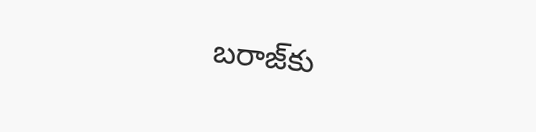బరాజ్‌కు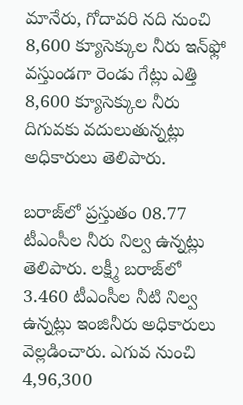మానేరు, గోదావరి నది నుంచి 8,600 క్యూసెక్కుల నీరు ఇన్‌ఫ్లో వస్తుండగా రెండు గేట్లు ఎత్తి 8,600 క్యూసెక్కుల నీరు దిగువకు వదులుతున్నట్లు అధికారులు తెలిపారు.

బరాజ్‌లో ప్రస్తుతం 08.77 టీఎంసీల నీరు నిల్వ ఉన్నట్లు తెలిపారు. లక్ష్మీ బరాజ్‌లో 3.460 టీఎంసీల నీటి నిల్వ ఉన్నట్లు ఇంజినీరు అధికారులు వెల్లడించారు. ఎగువ నుంచి 4,96,300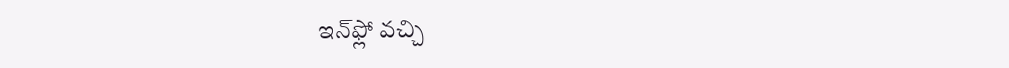ఇన్‌ఫ్లో వచ్చి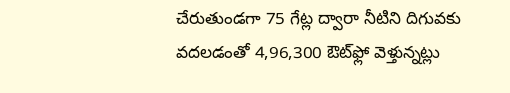చేరుతుండగా 75 గేట్ల ద్వారా నీటిని దిగువకు వదలడంతో 4,96,300 ఔట్‌ఫ్లో వెళ్తున్నట్లు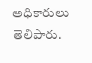అధికారులు తెలిపారు.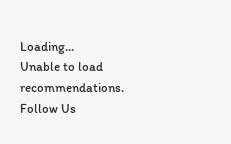Loading...
Unable to load recommendations.
Follow Us